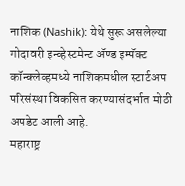नाशिक (Nashik): येथे सुरू असलेल्या गोदावरी इन्व्हेस्टमेन्ट ॲण्ड इम्पॅक्ट कॉन्क्लेव्हमध्ये नाशिकमधील स्टार्टअप परिसंस्था विकसित करण्यासंदर्भात मोठी अपडेट आली आहे.
महाराष्ट्र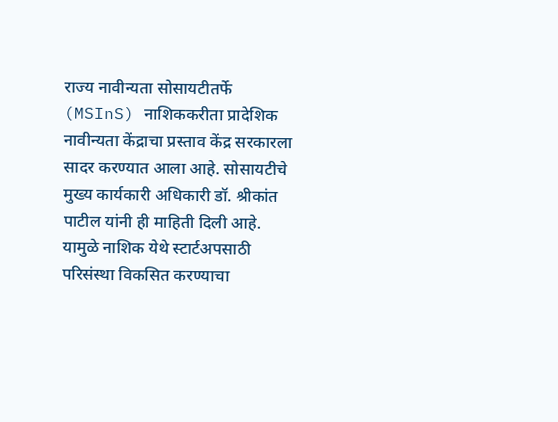राज्य नावीन्यता सोसायटीतर्फे (MSInS) नाशिककरीता प्रादेशिक नावीन्यता केंद्राचा प्रस्ताव केंद्र सरकारला सादर करण्यात आला आहे. सोसायटीचे मुख्य कार्यकारी अधिकारी डॉ. श्रीकांत पाटील यांनी ही माहिती दिली आहे. यामुळे नाशिक येथे स्टार्टअपसाठी परिसंस्था विकसित करण्याचा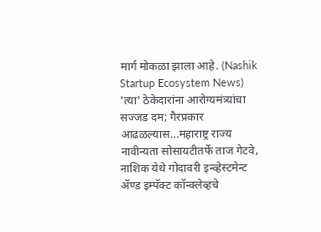मार्ग मोकळा झाला आहे. (Nashik Startup Ecosystem News)
'त्या' ठेकेदारांना आरोग्यमंत्र्यांचा सज्जड दम; गैरप्रकार आढळल्यास...महाराष्ट्र राज्य नावीन्यता सोसायटीतर्फे ताज गेटवे, नाशिक येथे गोदावरी इन्व्हेस्टमेन्ट ॲण्ड इम्पॅक्ट कॉन्क्लेव्हचे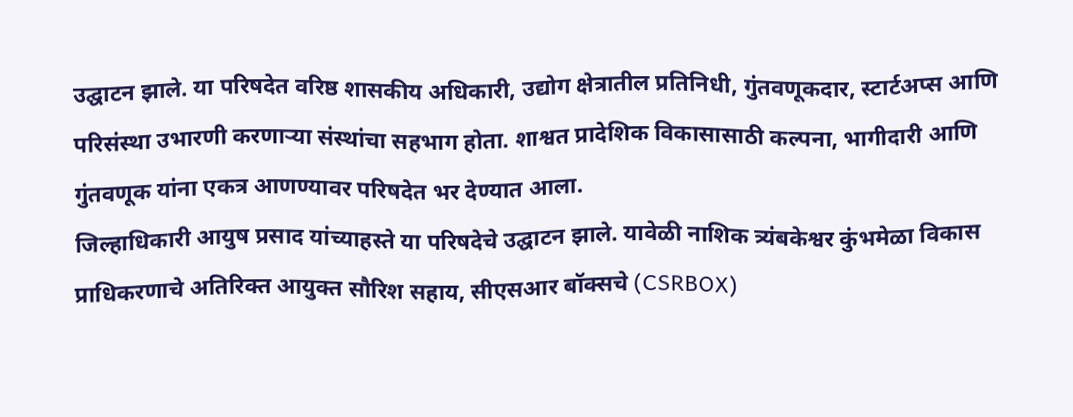उद्घाटन झाले. या परिषदेत वरिष्ठ शासकीय अधिकारी, उद्योग क्षेत्रातील प्रतिनिधी, गुंतवणूकदार, स्टार्टअप्स आणि परिसंस्था उभारणी करणाऱ्या संस्थांचा सहभाग होता. शाश्वत प्रादेशिक विकासासाठी कल्पना, भागीदारी आणि गुंतवणूक यांना एकत्र आणण्यावर परिषदेत भर देण्यात आला.
जिल्हाधिकारी आयुष प्रसाद यांच्याहस्ते या परिषदेचे उद्घाटन झाले. यावेळी नाशिक त्र्यंबकेश्वर कुंभमेळा विकास प्राधिकरणाचे अतिरिक्त आयुक्त सौरिश सहाय, सीएसआर बॉक्सचे (CSRBOX)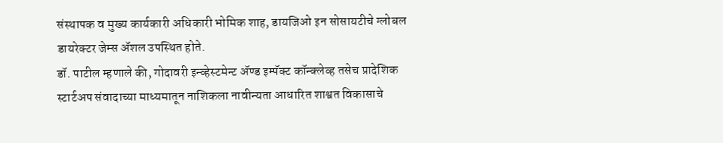संस्थापक व मुख्य कार्यकारी अधिकारी भोमिक शाह, डायजिओ इन सोसायटीचे ग्लोबल डायरेक्टर जेम्स ॲशल उपस्थित होते.
डॉ. पाटील म्हणाले की, गोदावरी इन्व्हेस्टमेन्ट ॲण्ड इम्पॅक्ट कॉन्क्लेव्ह तसेच प्रादेशिक स्टार्टअप संवादाच्या माध्यमातून नाशिकला नावीन्यता आधारित शाश्वत विकासाचे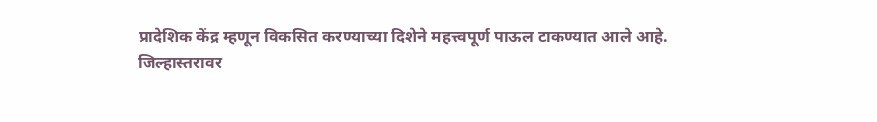प्रादेशिक केंद्र म्हणून विकसित करण्याच्या दिशेने महत्त्वपूर्ण पाऊल टाकण्यात आले आहे.
जिल्हास्तरावर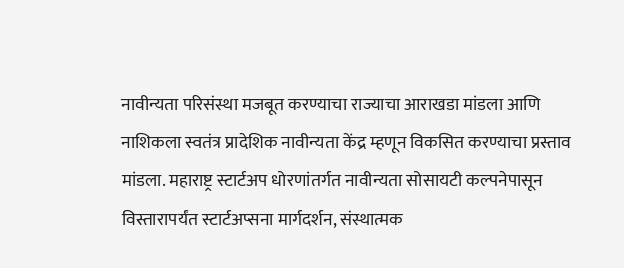नावीन्यता परिसंस्था मजबूत करण्याचा राज्याचा आराखडा मांडला आणि नाशिकला स्वतंत्र प्रादेशिक नावीन्यता केंद्र म्हणून विकसित करण्याचा प्रस्ताव मांडला. महाराष्ट्र स्टार्टअप धोरणांतर्गत नावीन्यता सोसायटी कल्पनेपासून विस्तारापर्यंत स्टार्टअप्सना मार्गदर्शन, संस्थात्मक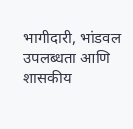भागीदारी, भांडवल उपलब्धता आणि शासकीय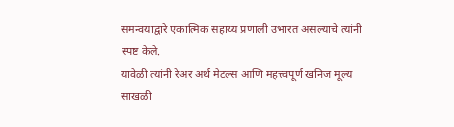समन्वयाद्वारे एकात्मिक सहाय्य प्रणाली उभारत असल्याचे त्यांनी स्पष्ट केले.
यावेळी त्यांनी रेअर अर्थ मेटल्स आणि महत्त्वपूर्ण खनिज मूल्य साखळी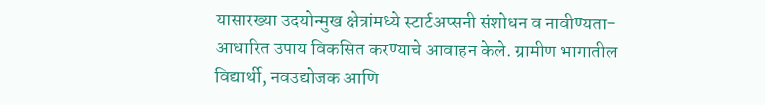यासारख्या उदयोन्मुख क्षेत्रांमध्ये स्टार्टअप्सनी संशोधन व नावीण्यता-आधारित उपाय विकसित करण्याचे आवाहन केले. ग्रामीण भागातील विद्यार्थी, नवउद्योजक आणि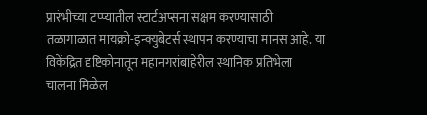प्रारंभीच्या टप्प्यातील स्टार्टअप्सना सक्षम करण्यासाठी तळागाळात मायक्रो-इन्क्युबेटर्स स्थापन करण्याचा मानस आहे. या विकेंद्रित दृष्टिकोनातून महानगरांबाहेरील स्थानिक प्रतिभेला चालना मिळेल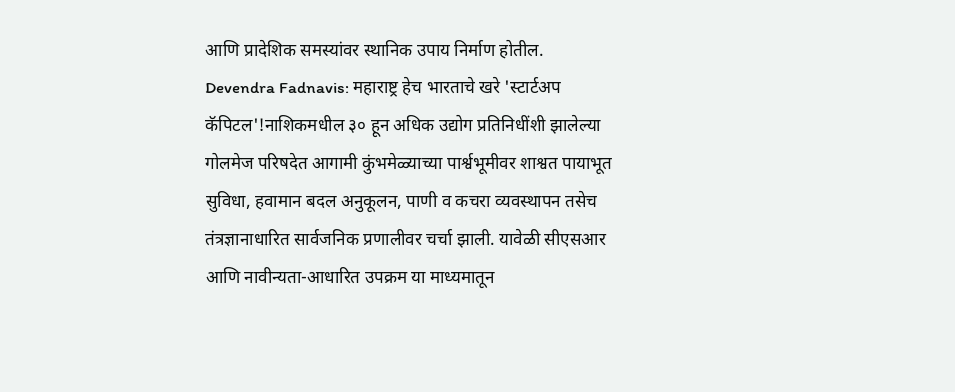आणि प्रादेशिक समस्यांवर स्थानिक उपाय निर्माण होतील.
Devendra Fadnavis: महाराष्ट्र हेच भारताचे खरे 'स्टार्टअप कॅपिटल'!नाशिकमधील ३० हून अधिक उद्योग प्रतिनिधींशी झालेल्या गोलमेज परिषदेत आगामी कुंभमेळ्याच्या पार्श्वभूमीवर शाश्वत पायाभूत सुविधा, हवामान बदल अनुकूलन, पाणी व कचरा व्यवस्थापन तसेच तंत्रज्ञानाधारित सार्वजनिक प्रणालीवर चर्चा झाली. यावेळी सीएसआर आणि नावीन्यता-आधारित उपक्रम या माध्यमातून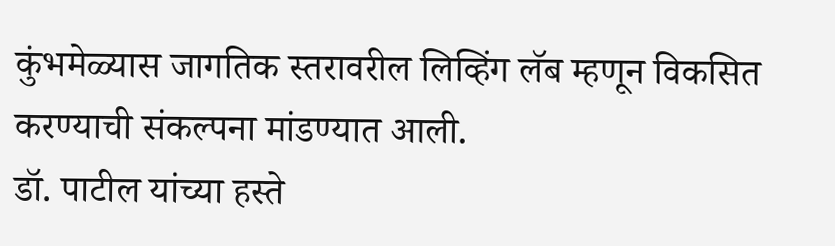कुंभमेळ्यास जागतिक स्तरावरील लिव्हिंग लॅब म्हणून विकसित करण्याची संकल्पना मांडण्यात आली.
डॉ. पाटील यांच्या हस्ते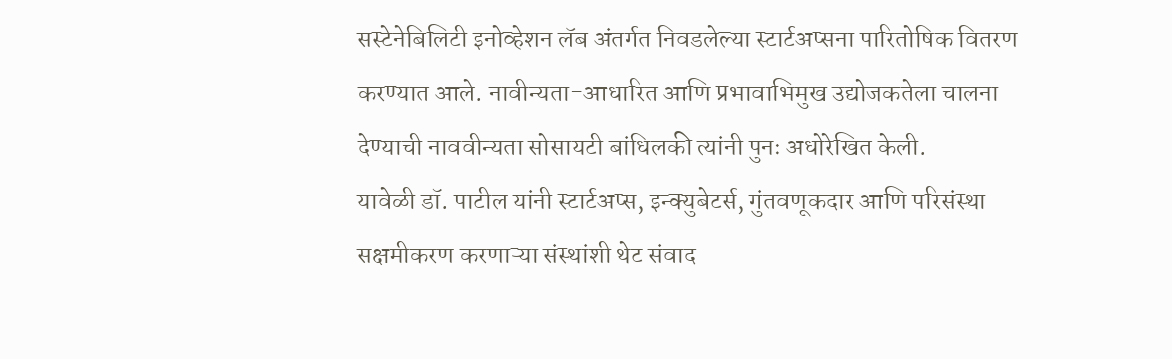सस्टेनेबिलिटी इनोव्हेशन लॅब अंतर्गत निवडलेल्या स्टार्टअप्सना पारितोषिक वितरण करण्यात आले. नावीन्यता-आधारित आणि प्रभावाभिमुख उद्योजकतेला चालना देण्याची नाववीन्यता सोसायटी बांधिलकी त्यांनी पुनः अधोरेखित केली.
यावेळी डॉ. पाटील यांनी स्टार्टअप्स, इन्क्युबेटर्स, गुंतवणूकदार आणि परिसंस्था सक्षमीकरण करणाऱ्या संस्थांशी थेट संवाद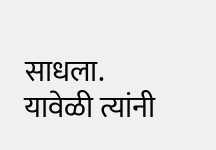साधला. यावेळी त्यांनी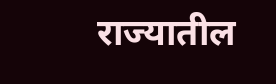राज्यातील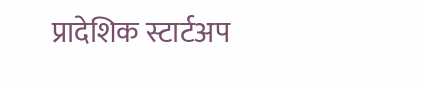प्रादेशिक स्टार्टअप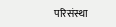परिसंस्था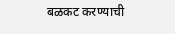बळकट करण्याची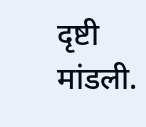दृष्टी मांडली.